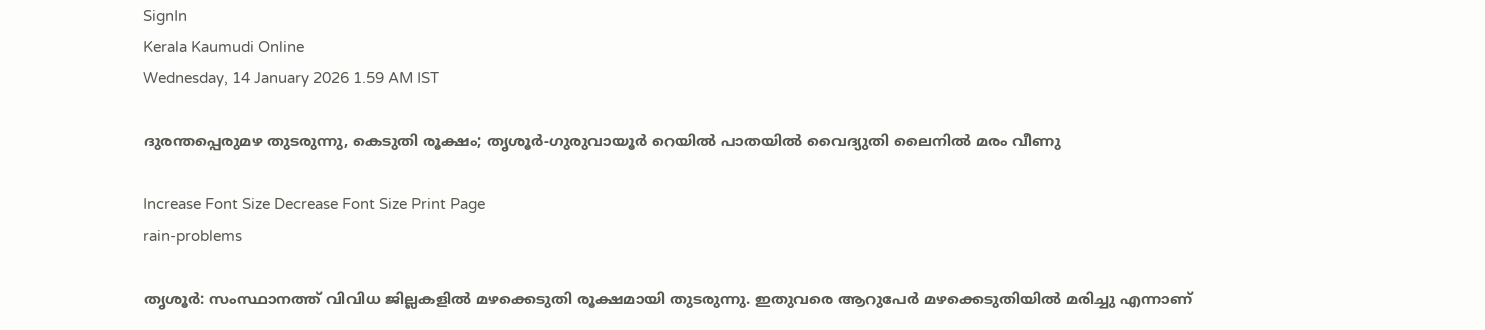SignIn
Kerala Kaumudi Online
Wednesday, 14 January 2026 1.59 AM IST

ദുരന്തപ്പെരുമഴ തുടരുന്നു, കെടുതി രൂക്ഷം; തൃശൂർ-ഗുരുവായൂർ റെയിൽ പാതയിൽ വൈദ്യുതി ലൈനിൽ മരം വീണു

Increase Font Size Decrease Font Size Print Page
rain-problems

തൃശൂർ: സംസ്ഥാനത്ത് വിവിധ ജില്ലകളിൽ മഴക്കെടുതി രൂക്ഷമായി തുടരുന്നു. ഇതുവരെ ആറുപേർ മഴക്കെടുതിയിൽ മരിച്ചു എന്നാണ്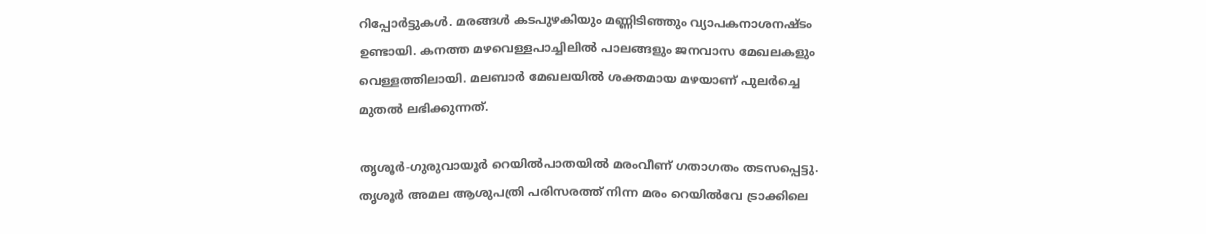റിപ്പോർട്ടുകൾ. മരങ്ങൾ കടപുഴകിയും മണ്ണിടിഞ്ഞും വ്യാപകനാശനഷ്‌ടം ഉണ്ടായി. കനത്ത മഴവെള്ളപാച്ചിലിൽ പാലങ്ങളും ജനവാസ മേഖലകളും വെള്ളത്തിലായി. മലബാർ മേഖലയിൽ ശക്തമായ മഴയാണ് പുലർച്ചെ മുതൽ ലഭിക്കുന്നത്.

തൃശൂർ-ഗുരുവായൂർ റെയിൽപാതയിൽ മരംവീണ് ഗതാഗതം തടസപ്പെട്ടു. തൃശൂർ അമല ആശുപത്രി പരിസരത്ത് നിന്ന മരം റെയിൽവേ ട്രാക്കിലെ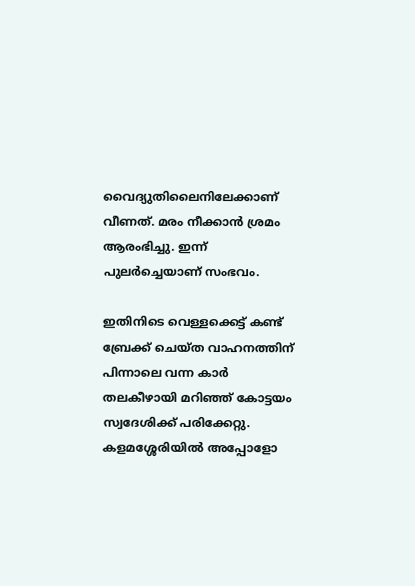വൈദ്യുതിലൈനിലേക്കാണ് വീണത്. മരം നീക്കാൻ ശ്രമം ആരംഭിച്ചു. ഇന്ന് പുലർച്ചെയാണ് സംഭവം.

ഇതിനിടെ വെള്ളക്കെട്ട് കണ്ട് ബ്രേക്ക് ചെയ്‌ത വാഹനത്തിന് പിന്നാലെ വന്ന കാർ തലകീഴായി മറിഞ്ഞ് കോട്ടയം സ്വദേശിക്ക് പരിക്കേറ്റു. കളമശ്ശേരിയിൽ അപ്പോളോ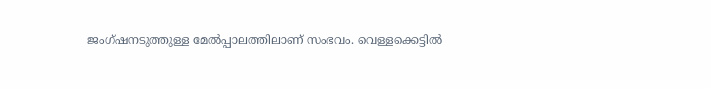ജംഗ്‌ഷനടുത്തുള്ള മേൽപ്പാലത്തിലാണ് സംഭവം. വെള്ളക്കെട്ടിൽ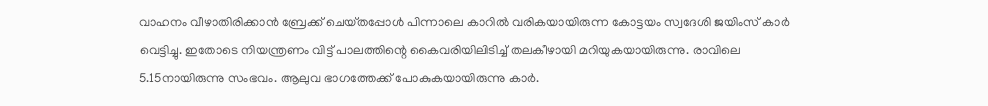വാഹനം വീഴാതിരിക്കാൻ ബ്രേക്ക് ചെയ്‌തപ്പോൾ പിന്നാലെ കാറിൽ വരികയായിരുന്ന കോട്ടയം സ്വദേശി ജയിംസ് കാർ വെട്ടിച്ചു. ഇതോടെ നിയന്ത്രണം വിട്ട് പാലത്തിന്റെ കൈവരിയിലിടിച്ച് തലകീഴായി മറിയുകയായിരുന്നു. രാവിലെ 5.15നായിരുന്നു സംഭവം. ആലുവ ഭാഗത്തേക്ക് പോകുകയായിരുന്നു കാർ.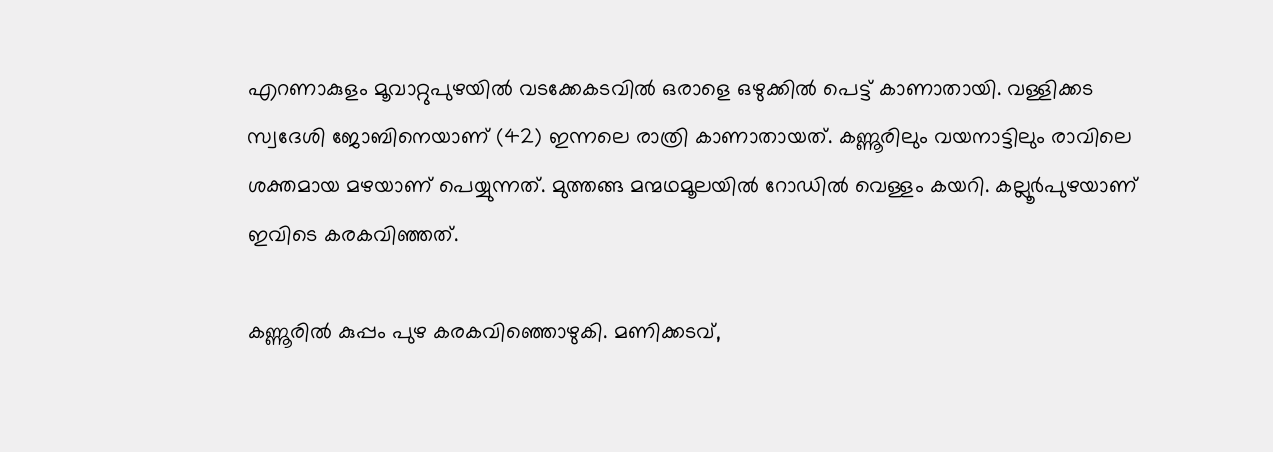എറണാകുളം മൂവാറ്റുപുഴയിൽ വടക്കേകടവിൽ ഒരാളെ ഒഴുക്കിൽ പെട്ട് കാണാതായി. വള്ളിക്കട സ്വദേശി ജോബിനെയാണ് (42) ഇന്നലെ രാത്രി കാണാതായത്. കണ്ണൂരിലും വയനാട്ടിലും രാവിലെ ശക്തമായ മഴയാണ് പെയ്യുന്നത്. മുത്തങ്ങ മന്മഥമൂലയിൽ റോഡിൽ വെള്ളം കയറി. കല്ലൂർപുഴയാണ് ഇവിടെ കരകവിഞ്ഞത്.

കണ്ണൂരിൽ കുപ്പം പുഴ കരകവിഞ്ഞൊഴുകി. മണിക്കടവ്,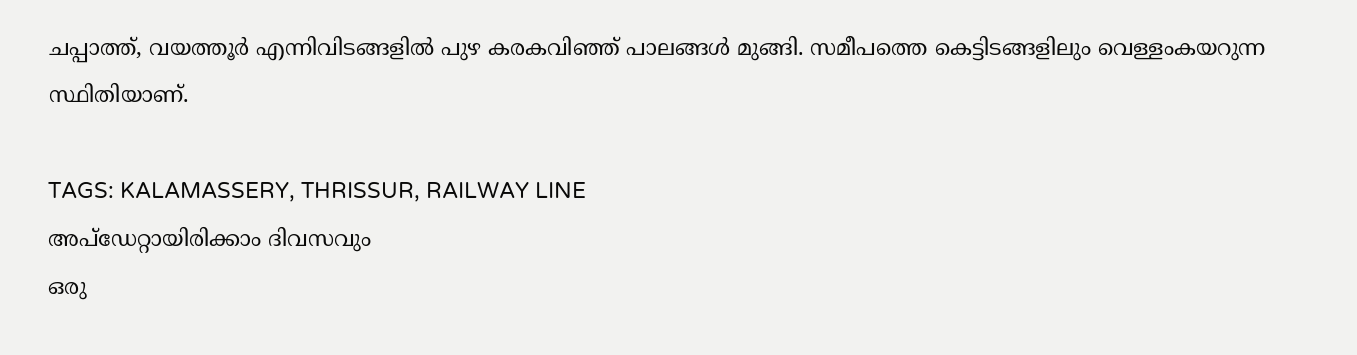ചപ്പാത്ത്, വയത്തൂർ എന്നിവിടങ്ങളിൽ പുഴ കരകവിഞ്ഞ് പാലങ്ങൾ മുങ്ങി. സമീപത്തെ കെട്ടിടങ്ങളിലും വെള്ളംകയറുന്ന സ്ഥിതിയാണ്.

TAGS: KALAMASSERY, THRISSUR, RAILWAY LINE
അപ്ഡേറ്റായിരിക്കാം ദിവസവും
ഒരു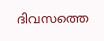ദിവസത്തെ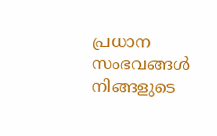പ്രധാന സംഭവങ്ങൾ നിങ്ങളുടെ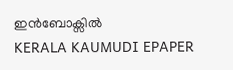ഇൻബോക്സിൽ
KERALA KAUMUDI EPAPER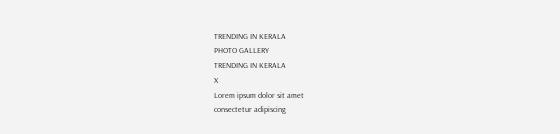TRENDING IN KERALA
PHOTO GALLERY
TRENDING IN KERALA
X
Lorem ipsum dolor sit amet
consectetur adipiscing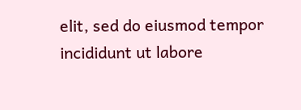elit, sed do eiusmod tempor incididunt ut labore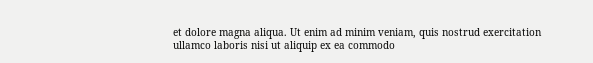et dolore magna aliqua. Ut enim ad minim veniam, quis nostrud exercitation ullamco laboris nisi ut aliquip ex ea commodo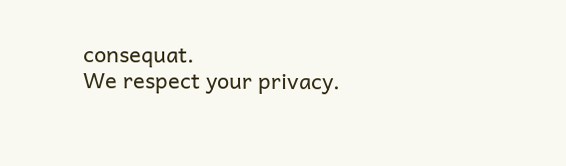consequat.
We respect your privacy.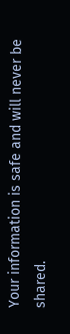Your information is safe and will never be shared.